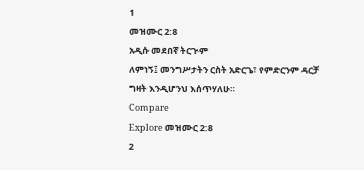1
መዝሙር 2:8
አዲሱ መደበኛ ትርጒም
ለምነኝ፤ መንግሥታትን ርስት አድርጌ፣ የምድርንም ዳርቻ ግዛት እንዲሆንህ እሰጥሃለሁ።
Compare
Explore መዝሙር 2:8
2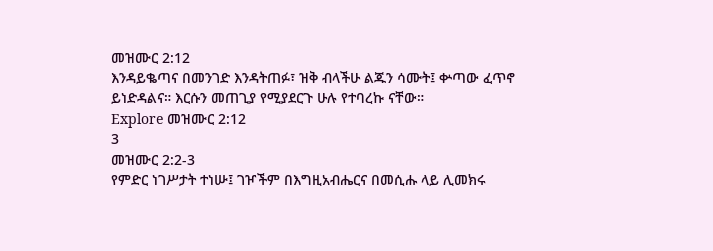መዝሙር 2:12
እንዳይቈጣና በመንገድ እንዳትጠፉ፣ ዝቅ ብላችሁ ልጁን ሳሙት፤ ቍጣው ፈጥኖ ይነድዳልና። እርሱን መጠጊያ የሚያደርጉ ሁሉ የተባረኩ ናቸው።
Explore መዝሙር 2:12
3
መዝሙር 2:2-3
የምድር ነገሥታት ተነሡ፤ ገዦችም በእግዚአብሔርና በመሲሑ ላይ ሊመክሩ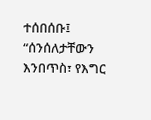ተሰበሰቡ፤ “ሰንሰለታቸውን እንበጥስ፣ የእግር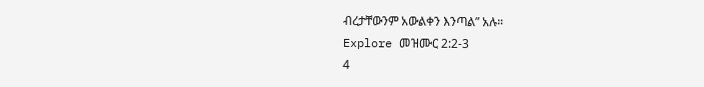ብረታቸውንም አውልቀን እንጣል” አሉ።
Explore መዝሙር 2:2-3
4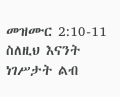መዝሙር 2:10-11
ስለዚህ እናንት ነገሥታት ልብ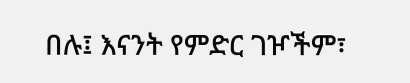በሉ፤ እናንት የምድር ገዦችም፣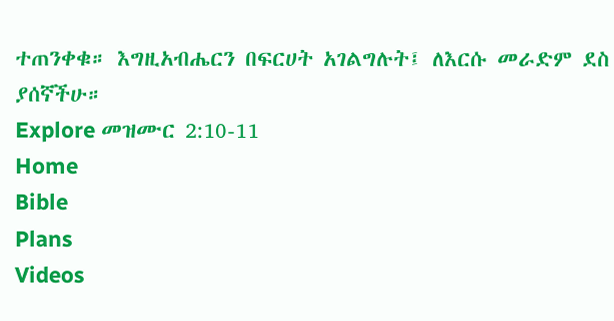ተጠንቀቁ። እግዚአብሔርን በፍርሀት አገልግሉት፤ ለእርሱ መራድም ደስ ያሰኛችሁ።
Explore መዝሙር 2:10-11
Home
Bible
Plans
Videos